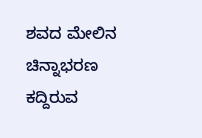ಶವದ ಮೇಲಿನ ಚಿನ್ನಾಭರಣ ಕದ್ದಿರುವ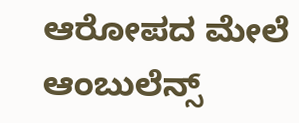ಆರೋಪದ ಮೇಲೆ ಆಂಬುಲೆನ್ಸ್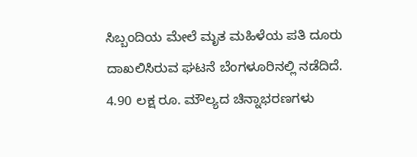ಸಿಬ್ಬಂದಿಯ ಮೇಲೆ ಮೃತ ಮಹಿಳೆಯ ಪತಿ ದೂರು ದಾಖಲಿಸಿರುವ ಘಟನೆ ಬೆಂಗಳೂರಿನಲ್ಲಿ ನಡೆದಿದೆ. 4.90 ಲಕ್ಷ ರೂ. ಮೌಲ್ಯದ ಚಿನ್ನಾಭರಣಗಳು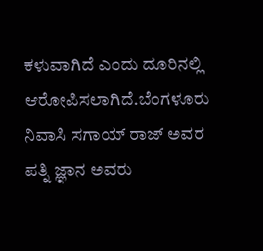ಕಳುವಾಗಿದೆ ಎಂದು ದೂರಿನಲ್ಲಿ ಆರೋಪಿಸಲಾಗಿದೆ.ಬೆಂಗಳೂರು ನಿವಾಸಿ ಸಗಾಯ್ ರಾಜ್ ಅವರ ಪತ್ನಿ ಜ್ಞಾನ ಅವರು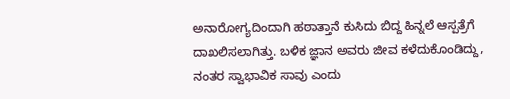ಅನಾರೋಗ್ಯದಿಂದಾಗಿ ಹಠಾತ್ತಾನೆ ಕುಸಿದು ಬಿದ್ದ ಹಿನ್ನಲೆ ಆಸ್ಪತ್ರೆಗೆ ದಾಖಲಿಸಲಾಗಿತ್ತು. ಬಳಿಕ ಜ್ಞಾನ ಅವರು ಜೀವ ಕಳೆದುಕೊಂಡಿದ್ದು, ನಂತರ ಸ್ವಾಭಾವಿಕ ಸಾವು ಎಂದು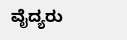ವೈದ್ಯರು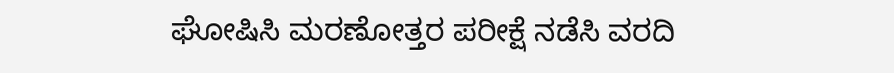ಘೋಷಿಸಿ ಮರಣೋತ್ತರ ಪರೀಕ್ಷೆ ನಡೆಸಿ ವರದಿ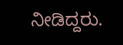ನೀಡಿದ್ದರು.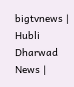bigtvnews | Hubli Dharwad News |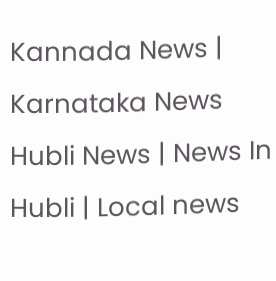Kannada News | Karnataka News Hubli News | News In Hubli | Local news